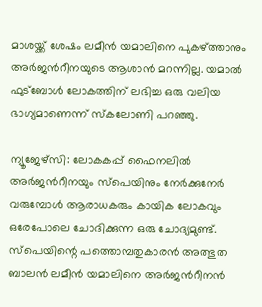മാശയ്ക്ക് ശേഷം ലമീൻ യമാലിനെ പുകഴ്ത്താനും അർജന്‍റീനയുടെ ആശാൻ മറന്നില്ല. യമാൽ ഫുട്ബോൾ ലോകത്തിന് ലഭിച്ച ഒരു വലിയ ഭാഗ്യമാണെന്ന് സ്കലോണി പറഞ്ഞു.

ന്യൂജേഴ്‌സി: ലോകകപ്പ് ഫൈനലിൽ അർജന്‍റീനയും സ്പെയിനും നേർക്കുനേർ വരുമ്പോൾ ആരാധകരും കായിക ലോകവും ഒരേപോലെ ചോദിക്കുന്ന ഒരു ചോദ്യമുണ്ട്. സ്പെയിന്റെ പത്തൊമ്പതുകാരൻ അത്ഭുത ബാലൻ ലമീൻ യമാലിനെ അർജന്‍റീനൻ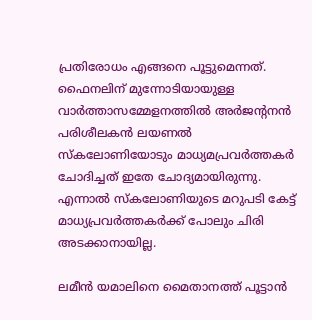പ്രതിരോധം എങ്ങനെ പൂട്ടുമെന്നത്. ഫൈനലിന് മുന്നോടിയായുള്ള വാർത്താസമ്മേളനത്തിൽ അർജന്‍റനൻ പരിശീലകൻ ലയണൽ സ്കലോണിയോടും മാധ്യമപ്രവർത്തകർ ചോദിച്ചത് ഇതേ ചോദ്യമായിരുന്നു. എന്നാൽ സ്കലോണിയുടെ മറുപടി കേട്ട് മാധ്യപ്രവര്‍ത്തകര്‍ക്ക് പോലും ചിരി അടക്കാനായില്ല.

ലമീൻ യമാലിനെ മൈതാനത്ത് പൂട്ടാന്‍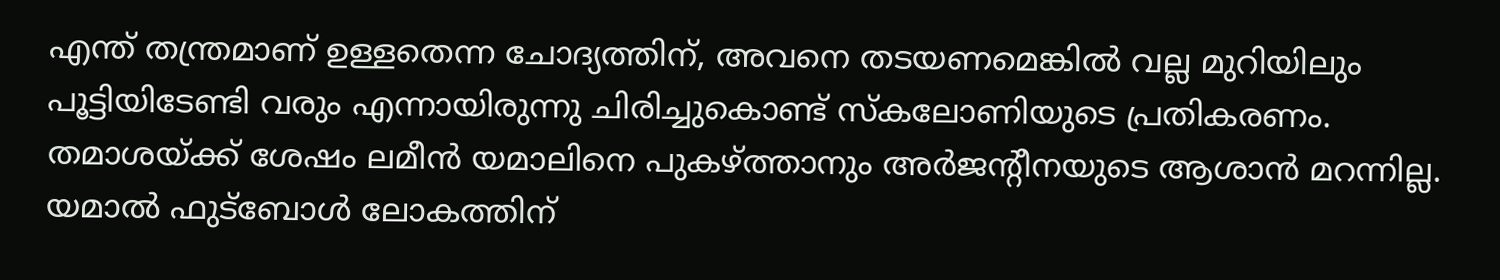എന്ത് തന്ത്രമാണ് ഉള്ളതെന്ന ചോദ്യത്തിന്, അവനെ തടയണമെങ്കിൽ വല്ല മുറിയിലും പൂട്ടിയിടേണ്ടി വരും എന്നായിരുന്നു ചിരിച്ചുകൊണ്ട് സ്കലോണിയുടെ പ്രതികരണം. തമാശയ്ക്ക് ശേഷം ലമീൻ യമാലിനെ പുകഴ്ത്താനും അർജന്‍റീനയുടെ ആശാൻ മറന്നില്ല. യമാൽ ഫുട്ബോൾ ലോകത്തിന്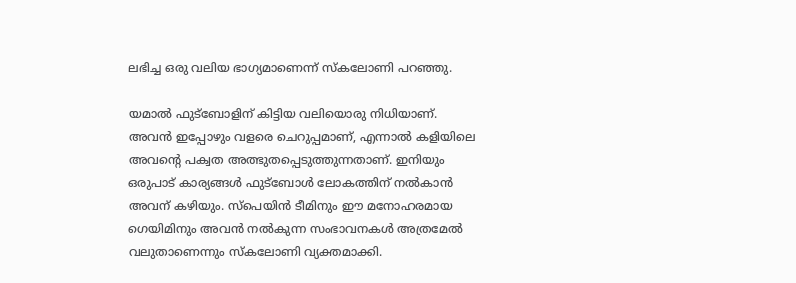ലഭിച്ച ഒരു വലിയ ഭാഗ്യമാണെന്ന് സ്കലോണി പറഞ്ഞു.

യമാൽ ഫുട്ബോളിന് കിട്ടിയ വലിയൊരു നിധിയാണ്. അവൻ ഇപ്പോഴും വളരെ ചെറുപ്പമാണ്, എന്നാൽ കളിയിലെ അവന്‍റെ പക്വത അത്ഭുതപ്പെടുത്തുന്നതാണ്. ഇനിയും ഒരുപാട് കാര്യങ്ങൾ ഫുട്ബോൾ ലോകത്തിന് നൽകാൻ അവന് കഴിയും. സ്പെയിൻ ടീമിനും ഈ മനോഹരമായ ഗെയിമിനും അവൻ നൽകുന്ന സംഭാവനകൾ അത്രമേൽ വലുതാണെന്നും സ്കലോണി വ്യക്തമാക്കി.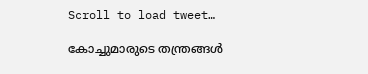Scroll to load tweet…

കോച്ചുമാരുടെ തന്ത്രങ്ങൾ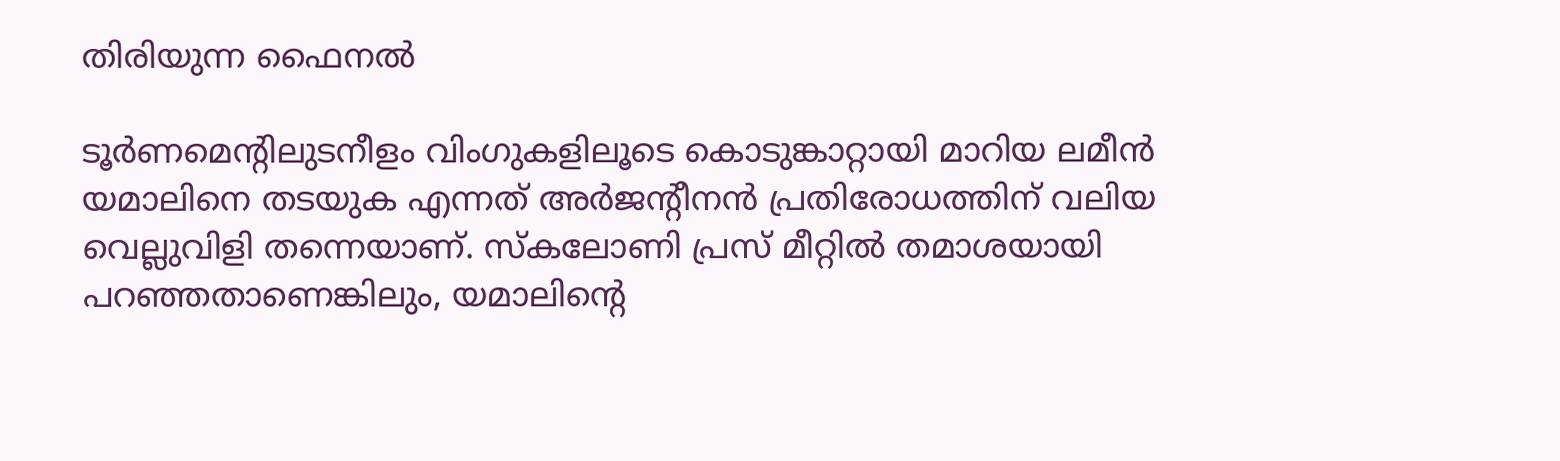തിരിയുന്ന ഫൈനൽ

ടൂർണമെന്‍റിലുടനീളം വിംഗുകളിലൂടെ കൊടുങ്കാറ്റായി മാറിയ ലമീൻ യമാലിനെ തടയുക എന്നത് അർജന്‍റീനൻ പ്രതിരോധത്തിന് വലിയ വെല്ലുവിളി തന്നെയാണ്. സ്കലോണി പ്രസ് മീറ്റിൽ തമാശയായി പറഞ്ഞതാണെങ്കിലും, യമാലിന്‍റെ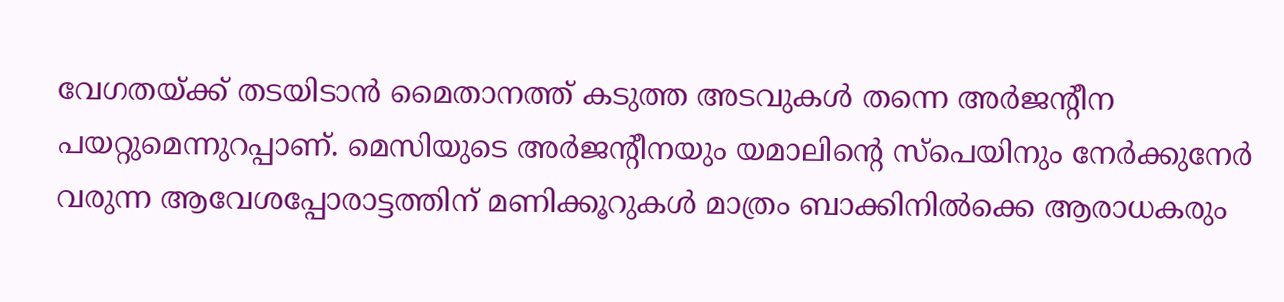വേഗതയ്ക്ക് തടയിടാൻ മൈതാനത്ത് കടുത്ത അടവുകൾ തന്നെ അർജന്‍റീന പയറ്റുമെന്നുറപ്പാണ്. മെസിയുടെ അർജന്‍റീനയും യമാലിന്‍റെ സ്പെയിനും നേർക്കുനേർ വരുന്ന ആവേശപ്പോരാട്ടത്തിന് മണിക്കൂറുകൾ മാത്രം ബാക്കിനിൽക്കെ ആരാധകരും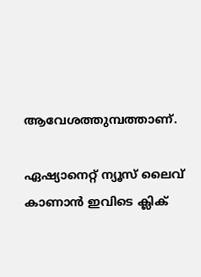ആവേശത്തുമ്പത്താണ്.

ഏഷ്യാനെറ്റ് ന്യൂസ് ലൈവ് കാണാന്‍ ഇവിടെ ക്ലിക്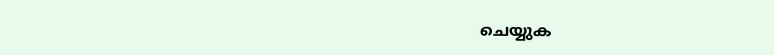ചെയ്യുക